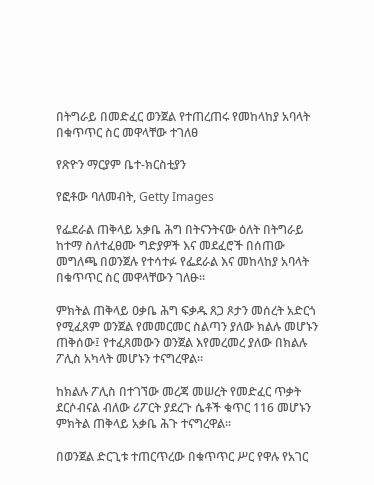በትግራይ በመድፈር ወንጀል የተጠረጠሩ የመከላከያ አባላት በቁጥጥር ስር መዋላቸው ተገለፀ

የጽዮን ማርያም ቤተ-ክርስቲያን

የፎቶው ባለመብት, Getty Images

የፌደራል ጠቅላይ አቃቤ ሕግ በትናንትናው ዕለት በትግራይ ከተማ ስለተፈፀሙ ግድያዎች እና መደፈሮች በሰጠው መግለጫ በወንጀሉ የተሳተፉ የፌደራል እና መከላከያ አባላት በቁጥጥር ስር መዋላቸውን ገለፁ።

ምክትል ጠቅላይ ዐቃቤ ሕግ ፍቃዱ ጸጋ ጾታን መሰረት አድርጎ የሚፈጸም ወንጀል የመመርመር ስልጣን ያለው ክልሉ መሆኑን ጠቅሰው፤ የተፈጸመውን ወንጀል እየመረመረ ያለው በክልሉ ፖሊስ አካላት መሆኑን ተናግረዋል።

ከክልሉ ፖሊስ በተገኘው መረጃ መሠረት የመድፈር ጥቃት ደርሶብናል ብለው ሪፖርት ያደረጉ ሴቶች ቁጥር 116 መሆኑን ምክትል ጠቅላይ አቃቤ ሕጉ ተናግረዋል።

በወንጀል ድርጊቱ ተጠርጥረው በቁጥጥር ሥር የዋሉ የአገር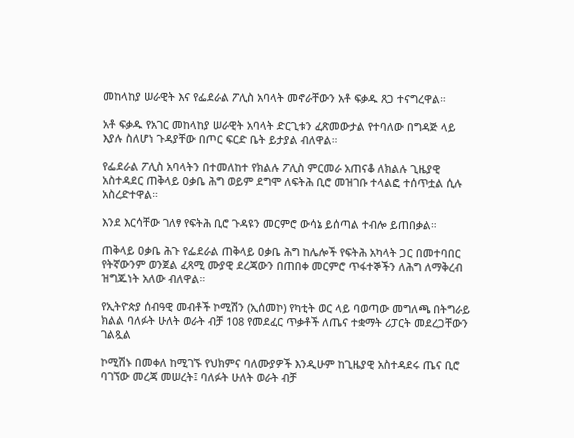መከላከያ ሠራዊት እና የፌደራል ፖሊስ አባላት መኖራቸውን አቶ ፍቃዱ ጸጋ ተናግረዋል።

አቶ ፍቃዱ የአገር መከላከያ ሠራዊት አባላት ድርጊቱን ፈጽመውታል የተባለው በግዳጅ ላይ እያሉ ስለሆነ ጉዳያቸው በጦር ፍርድ ቤት ይታያል ብለዋል።

የፌደራል ፖሊስ አባላትን በተመለከተ የክልሉ ፖሊስ ምርመራ አጠናቆ ለክልሉ ጊዜያዊ አስተዳደር ጠቅላይ ዐቃቤ ሕግ ወይም ደግሞ ለፍትሕ ቢሮ መዝገቡ ተላልፎ ተሰጥቷል ሲሉ አስረድተዋል።

እንደ እርሳቸው ገለፃ የፍትሕ ቢሮ ጉዳዩን መርምሮ ውሳኔ ይሰጣል ተብሎ ይጠበቃል።

ጠቅላይ ዐቃቤ ሕጉ የፌደራል ጠቅላይ ዐቃቤ ሕግ ከሌሎች የፍትሕ አካላት ጋር በመተባበር የትኛውንም ወንጀል ፈጻሚ ሙያዊ ደረጃውን በጠበቀ መርምሮ ጥፋተኞችን ለሕግ ለማቅረብ ዝግጁነት አለው ብለዋል።

የኢትዮጵያ ሰብዓዊ መብቶች ኮሚሽን (ኢሰመኮ) የካቲት ወር ላይ ባወጣው መግለጫ በትግራይ ክልል ባለፉት ሁለት ወራት ብቻ 108 የመደፈር ጥቃቶች ለጤና ተቋማት ሪፓርት መደረጋቸውን ገልጿል

ኮሚሽኑ በመቀለ ከሚገኙ የህክምና ባለሙያዎች እንዲሁም ከጊዜያዊ አስተዳደሩ ጤና ቢሮ ባገኘው መረጃ መሠረት፤ ባለፉት ሁለት ወራት ብቻ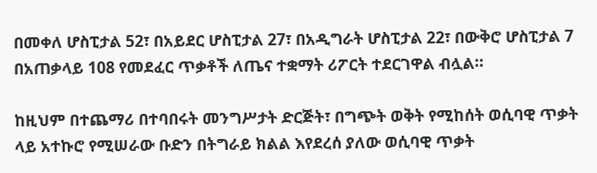በመቀለ ሆስፒታል 52፣ በአይደር ሆስፒታል 27፣ በአዲግራት ሆስፒታል 22፣ በውቅሮ ሆስፒታል 7 በአጠቃላይ 108 የመደፈር ጥቃቶች ለጤና ተቋማት ሪፖርት ተደርገዋል ብሏል።

ከዚህም በተጨማሪ በተባበሩት መንግሥታት ድርጅት፣ በግጭት ወቅት የሚከሰት ወሲባዊ ጥቃት ላይ አተኩሮ የሚሠራው ቡድን በትግራይ ክልል እየደረሰ ያለው ወሲባዊ ጥቃት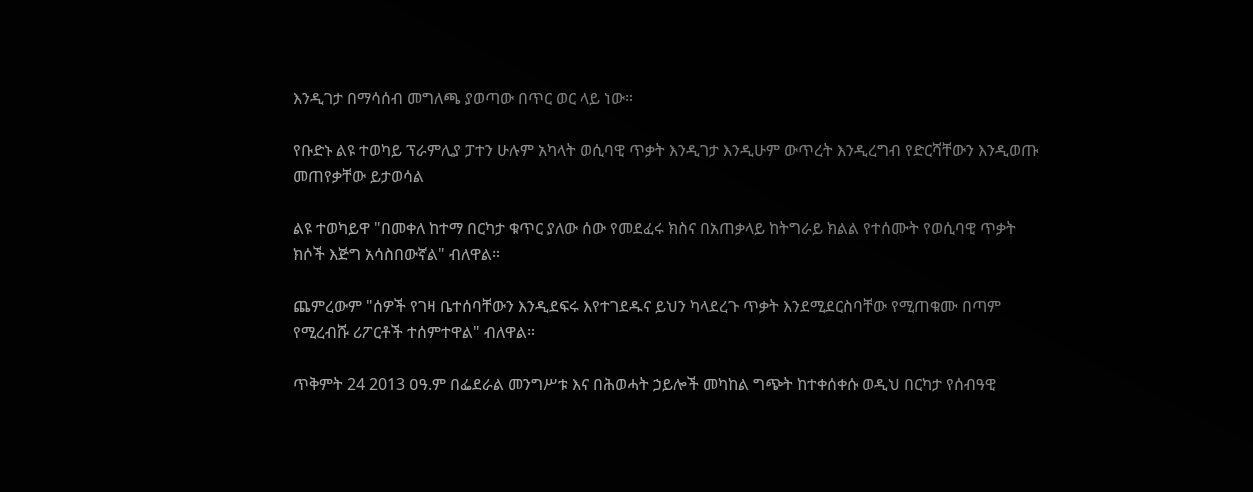እንዲገታ በማሳሰብ መግለጫ ያወጣው በጥር ወር ላይ ነው።

የቡድኑ ልዩ ተወካይ ፕራምሊያ ፓተን ሁሉም አካላት ወሲባዊ ጥቃት እንዲገታ እንዲሁም ውጥረት እንዲረግብ የድርሻቸውን እንዲወጡ መጠየቃቸው ይታወሳል

ልዩ ተወካይዋ "በመቀለ ከተማ በርካታ ቁጥር ያለው ሰው የመደፈሩ ክስና በአጠቃላይ ከትግራይ ክልል የተሰሙት የወሲባዊ ጥቃት ክሶች እጅግ አሳስበውኛል" ብለዋል።

ጨምረውም "ሰዎች የገዛ ቤተሰባቸውን እንዲደፍሩ እየተገደዱና ይህን ካላደረጉ ጥቃት እንደሚደርስባቸው የሚጠቁሙ በጣም የሚረብሹ ሪፖርቶች ተሰምተዋል" ብለዋል።

ጥቅምት 24 2013 ዐዓ.ም በፌደራል መንግሥቱ እና በሕወሓት ኃይሎች መካከል ግጭት ከተቀሰቀሱ ወዲህ በርካታ የሰብዓዊ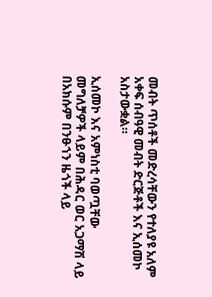መብት ጥሰቶች መድረሳቸውን የተለያዩ አለም አቀፍ ሰብዓዊ መብት ድርጅቶች እና ኢሰመኮ አስታውቋል።

ኢሰመኮ እና አምነስቲ ባወጧቸው መግለቻዎች ላይም በሕዳር ወር አጋማሽ ላይ በአክሱም በንፁኀን ዜጎች ላይ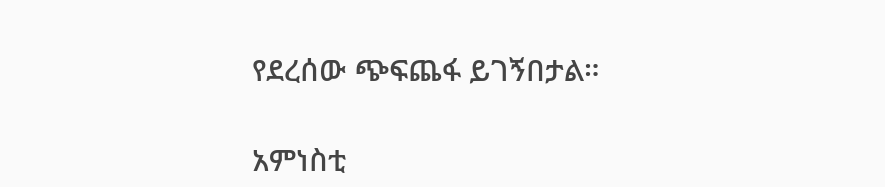የደረሰው ጭፍጨፋ ይገኝበታል።

አምነስቲ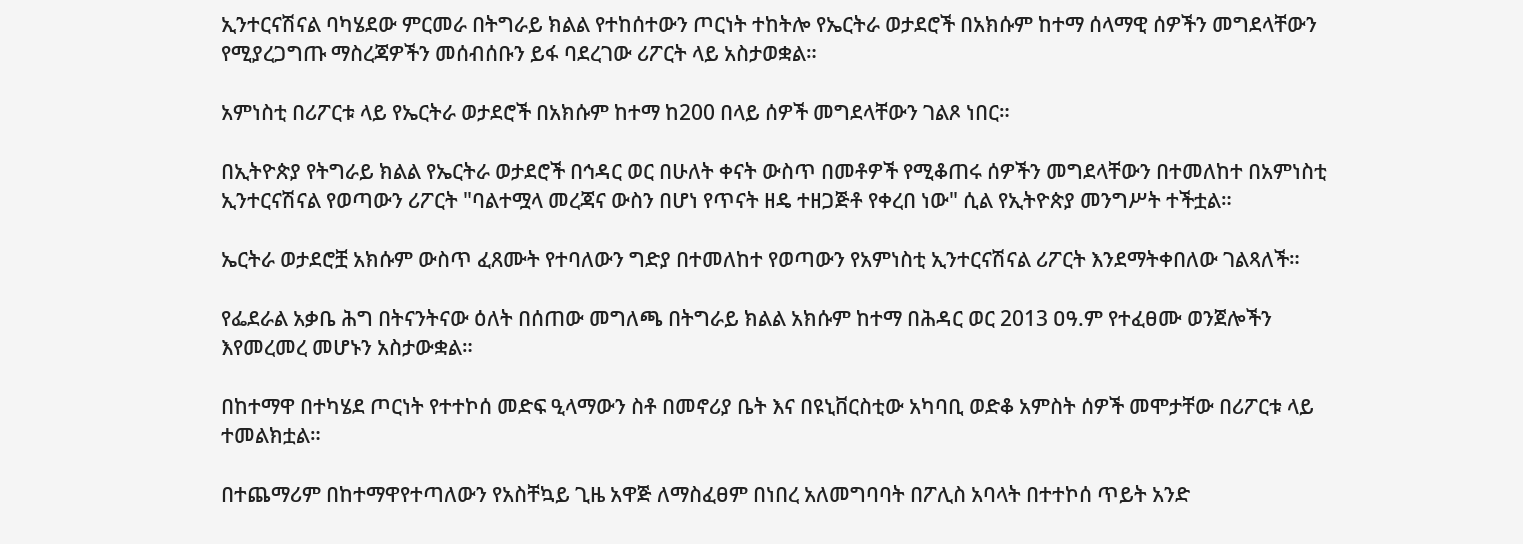ኢንተርናሽናል ባካሄደው ምርመራ በትግራይ ክልል የተከሰተውን ጦርነት ተከትሎ የኤርትራ ወታደሮች በአክሱም ከተማ ሰላማዊ ሰዎችን መግደላቸውን የሚያረጋግጡ ማስረጃዎችን መሰብሰቡን ይፋ ባደረገው ሪፖርት ላይ አስታወቋል።

አምነስቲ በሪፖርቱ ላይ የኤርትራ ወታደሮች በአክሱም ከተማ ከ200 በላይ ሰዎች መግደላቸውን ገልጾ ነበር።

በኢትዮጵያ የትግራይ ክልል የኤርትራ ወታደሮች በኅዳር ወር በሁለት ቀናት ውስጥ በመቶዎች የሚቆጠሩ ሰዎችን መግደላቸውን በተመለከተ በአምነስቲ ኢንተርናሽናል የወጣውን ሪፖርት "ባልተሟላ መረጃና ውስን በሆነ የጥናት ዘዴ ተዘጋጅቶ የቀረበ ነው" ሲል የኢትዮጵያ መንግሥት ተችቷል።

ኤርትራ ወታደሮቿ አክሱም ውስጥ ፈጸሙት የተባለውን ግድያ በተመለከተ የወጣውን የአምነስቲ ኢንተርናሽናል ሪፖርት እንደማትቀበለው ገልጻለች።

የፌደራል አቃቤ ሕግ በትናንትናው ዕለት በሰጠው መግለጫ በትግራይ ክልል አክሱም ከተማ በሕዳር ወር 2013 ዐዓ.ም የተፈፀሙ ወንጀሎችን እየመረመረ መሆኑን አስታውቋል።

በከተማዋ በተካሄደ ጦርነት የተተኮሰ መድፍ ዒላማውን ስቶ በመኖሪያ ቤት እና በዩኒቨርስቲው አካባቢ ወድቆ አምስት ሰዎች መሞታቸው በሪፖርቱ ላይ ተመልክቷል።

በተጨማሪም በከተማዋየተጣለውን የአስቸኳይ ጊዜ አዋጅ ለማስፈፀም በነበረ አለመግባባት በፖሊስ አባላት በተተኮሰ ጥይት አንድ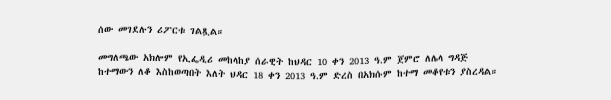ሰው መገደሉን ሪፖርቱ ገልጿል።

መግለጫው አክሎም የኢፌዲሪ መከላከያ ሰራዊት ከህዳር 10 ቀን 2013 ዓ.ም ጀምሮ ለሌላ ግዳጅ ከተማውን ለቆ እስከወጣበት እለት ህዳር 18 ቀን 2013 ዓ.ም ድረስ በአክሱም ከተማ መቆየቱን ያስረዳል።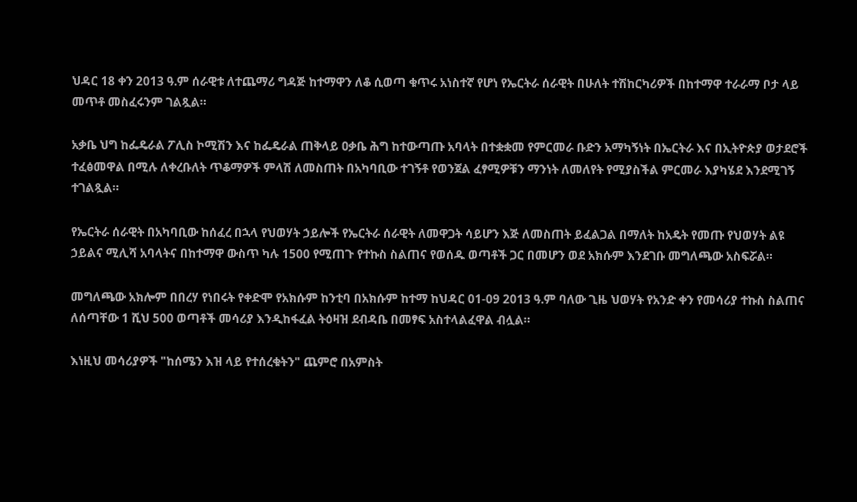ህዳር 18 ቀን 2013 ዓ.ም ሰራዊቱ ለተጨማሪ ግዳጅ ከተማዋን ለቆ ሲወጣ ቁጥሩ አነስተኛ የሆነ የኤርትራ ሰራዊት በሁለት ተሽከርካሪዎች በከተማዋ ተራራማ ቦታ ላይ መጥቶ መስፈሩንም ገልጿል።

አቃቤ ህግ ከፌዴራል ፖሊስ ኮሚሽን እና ከፌዴራል ጠቅላይ ዐቃቤ ሕግ ከተውጣጡ አባላት በተቋቋመ የምርመራ ቡድን አማካኝነት በኤርትራ እና በኢትዮጵያ ወታደሮች ተፈፅመዋል በሚሉ ለቀረቡለት ጥቆማዎች ምላሽ ለመስጠት በአካባቢው ተገኝቶ የወንጀል ፈፃሚዎቹን ማንነት ለመለየት የሚያስችል ምርመራ እያካሄደ እንደሚገኝ ተገልጿል።

የኤርትራ ሰራዊት በአካባቢው ከሰፈረ በኋላ የህወሃት ኃይሎች የኤርትራ ሰራዊት ለመዋጋት ሳይሆን እጅ ለመስጠት ይፈልጋል በማለት ከአዴት የመጡ የህወሃት ልዩ ኃይልና ሚሊሻ አባላትና በከተማዋ ውስጥ ካሉ 1500 የሚጠጉ የተኩስ ስልጠና የወሰዱ ወጣቶች ጋር በመሆን ወደ አክሱም እንደገቡ መግለጫው አስፍሯል።

መግለጫው አክሎም በበረሃ የነበሩት የቀድሞ የአክሱም ከንቲባ በአክሱም ከተማ ከህዳር 01-09 2013 ዓ.ም ባለው ጊዜ ህወሃት የአንድ ቀን የመሳሪያ ተኩስ ስልጠና ለሰጣቸው 1 ሺህ 500 ወጣቶች መሳሪያ እንዲከፋፈል ትዕዛዝ ደብዳቤ በመፃፍ አስተላልፈዋል ብሏል።

እነዚህ መሳሪያዎች "ከሰሜን እዝ ላይ የተሰረቁትን" ጨምሮ በአምስት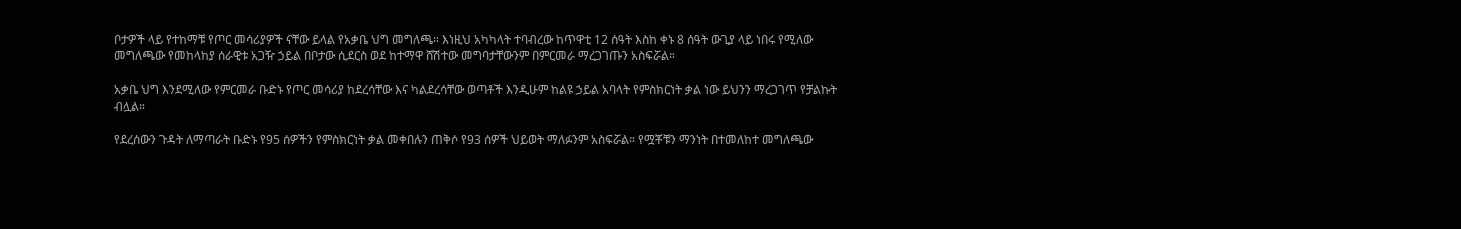ቦታዎች ላይ የተከማቹ የጦር መሳሪያዎች ናቸው ይላል የአቃቤ ህግ መግለጫ። እነዚህ አካካላት ተባብረው ከጥዋቲ 12 ሰዓት እስከ ቀኑ 8 ሰዓት ውጊያ ላይ ነበሩ የሚለው መግለጫው የመከላከያ ሰራዊቱ አጋዥ ኃይል በቦታው ሲደርስ ወደ ከተማዋ ሸሽተው መግባታቸውንም በምርመራ ማረጋገጡን አስፍሯል።

አቃቤ ህግ እንደሚለው የምርመራ ቡድኑ የጦር መሳሪያ ከደረሳቸው እና ካልደረሳቸው ወጣቶች እንዲሁም ከልዩ ኃይል አባላት የምስክርነት ቃል ነው ይህንን ማረጋገጥ የቻልኩት ብሏል።

የደረሰውን ጉዳት ለማጣራት ቡድኑ የ95 ሰዎችን የምስክርነት ቃል መቀበሉን ጠቅሶ የ93 ሰዎች ህይወት ማለፉንም አስፍሯል። የሟቾቹን ማንነት በተመለከተ መግለጫው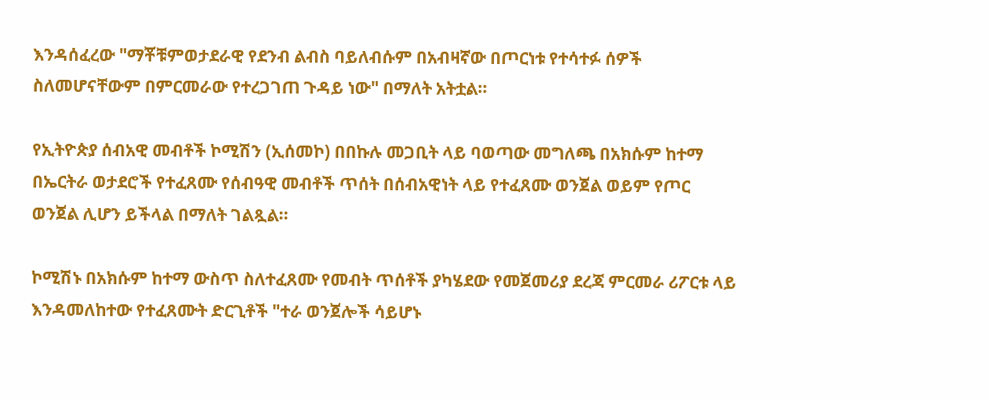እንዳሰፈረው "ማቾቹምወታደራዊ የደንብ ልብስ ባይለብሱም በአብዛኛው በጦርነቱ የተሳተፉ ሰዎች ስለመሆናቸውም በምርመራው የተረጋገጠ ጉዳይ ነው" በማለት አትቷል።

የኢትዮጵያ ሰብአዊ መብቶች ኮሚሽን (ኢሰመኮ) በበኩሉ መጋቢት ላይ ባወጣው መግለጫ በአክሱም ከተማ በኤርትራ ወታደሮች የተፈጸሙ የሰብዓዊ መብቶች ጥሰት በሰብአዊነት ላይ የተፈጸሙ ወንጀል ወይም የጦር ወንጀል ሊሆን ይችላል በማለት ገልጿል።

ኮሚሽኑ በአክሱም ከተማ ውስጥ ስለተፈጸሙ የመብት ጥሰቶች ያካሄደው የመጀመሪያ ደረጃ ምርመራ ሪፖርቱ ላይ እንዳመለከተው የተፈጸሙት ድርጊቶች "ተራ ወንጀሎች ሳይሆኑ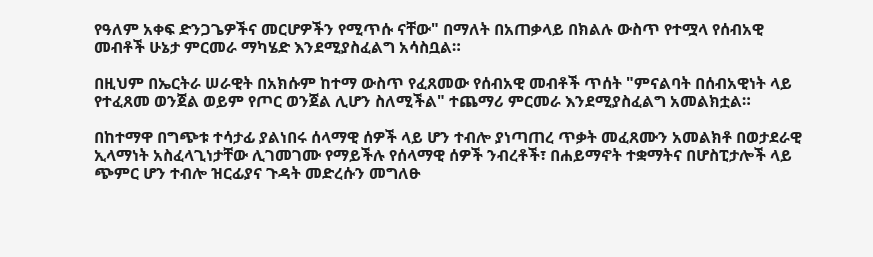የዓለም አቀፍ ድንጋጌዎችና መርሆዎችን የሚጥሱ ናቸው" በማለት በአጠቃላይ በክልሉ ውስጥ የተሟላ የሰብአዊ መብቶች ሁኔታ ምርመራ ማካሄድ እንደሚያስፈልግ አሳስቧል።

በዚህም በኤርትራ ሠራዊት በአክሱም ከተማ ውስጥ የፈጸመው የሰብአዊ መብቶች ጥሰት "ምናልባት በሰብአዊነት ላይ የተፈጸመ ወንጀል ወይም የጦር ወንጀል ሊሆን ስለሚችል" ተጨማሪ ምርመራ እንደሚያስፈልግ አመልክቷል።

በከተማዋ በግጭቱ ተሳታፊ ያልነበሩ ሰላማዊ ሰዎች ላይ ሆን ተብሎ ያነጣጠረ ጥቃት መፈጸሙን አመልክቶ በወታደራዊ ኢላማነት አስፈላጊነታቸው ሊገመገሙ የማይችሉ የሰላማዊ ሰዎች ንብረቶች፣ በሐይማኖት ተቋማትና በሆስፒታሎች ላይ ጭምር ሆን ተብሎ ዝርፊያና ጉዳት መድረሱን መግለፁ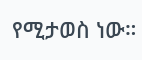የሚታወስ ነው።